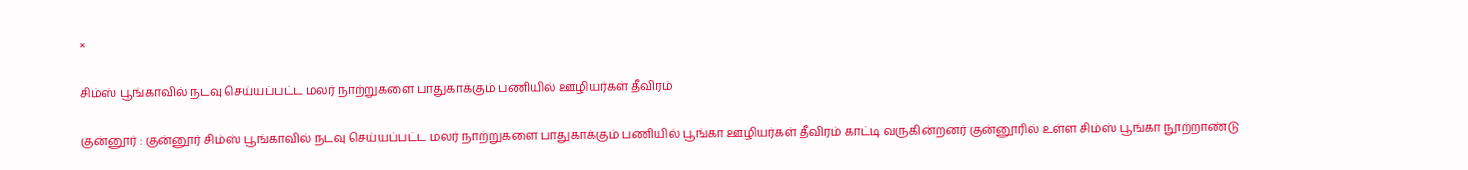×

சிம்ஸ் பூங்காவில் நடவு செய்யப்பட்ட மலர் நாற்றுகளை பாதுகாக்கும் பணியில் ஊழியர்கள் தீவிரம்

குன்னூர் : குன்னூர் சிம்ஸ் பூங்காவில் நடவு செய்யப்பட்ட மலர் நாற்றுகளை பாதுகாக்கும் பணியில் பூங்கா ஊழியர்கள் தீவிரம் காட்டி வருகின்றனர் குன்னூரில் உள்ள சிம்ஸ் பூங்கா நூற்றாண்டு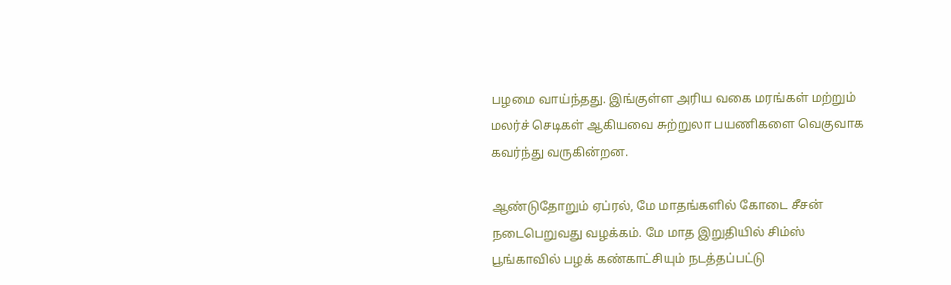பழமை வாய்ந்தது. இங்குள்ள அரிய வகை மரங்கள் மற்றும் மலர்ச் செடிகள் ஆகியவை சுற்றுலா பயணிகளை வெகுவாக கவர்ந்து வருகின்றன.

ஆண்டுதோறும் ஏப்ரல், மே மாதங்களில் கோடை சீசன் நடைபெறுவது வழக்கம். மே மாத இறுதியில் சிம்ஸ் பூங்காவில் பழக் கண்காட்சியும் நடத்தப்பட்டு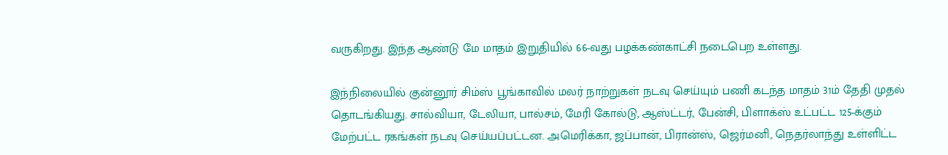வருகிறது. இந்த ஆண்டு மே மாதம் இறுதியில் 66-வது பழக்கண்காட்சி நடைபெற உள்ளது.

இந்நிலையில் குன்னூர் சிம்ஸ் பூங்காவில் மலர் நாற்றுகள் நடவு செய்யும் பணி கடந்த மாதம் 31ம் தேதி முதல் தொடங்கியது. சால்வியா, டேலியா, பால்சம், மேரி கோல்டு, ஆஸ்ட்டர், பேன்சி, பிளாக்ஸ் உட்பட்ட 125-க்கும் மேற்பட்ட ரகங்கள் நடவு செய்யப்பட்டன. அமெரிக்கா, ஜப்பான், பிரான்ஸ், ஜெர்மனி, நெதர்லாந்து உள்ளிட்ட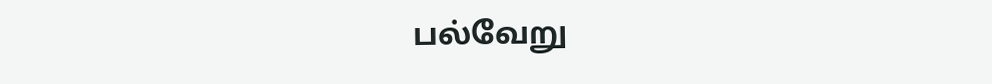பல்வேறு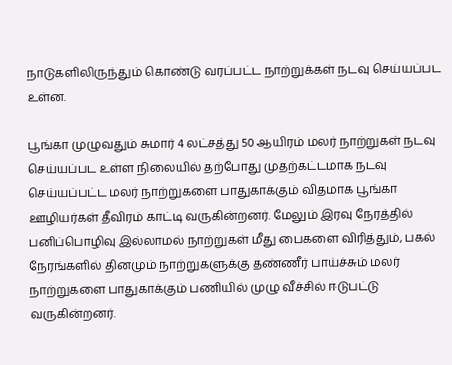நாடுகளிலிருந்தும் கொண்டு வரப்பட்ட நாற்றுக்கள் நடவு செய்யப்பட உள்ன.

பூங்கா முழுவதும் சுமார் 4 லட்சத்து 50 ஆயிரம் மலர் நாற்றுகள் நடவு செய்யப்பட உள்ள நிலையில் தற்போது முதற்கட்டமாக நடவு செய்யப்பட்ட மலர் நாற்றுகளை பாதுகாக்கும் விதமாக பூங்கா ஊழியர்கள் தீவிரம் காட்டி வருகின்றனர். மேலும் இரவு நேரத்தில் பனிப்பொழிவு இல்லாமல் நாற்றுகள் மீது பைகளை விரித்தும், பகல் நேரங்களில் தினமும் நாற்றுகளுக்கு தண்ணீர் பாய்ச்சும் மலர் நாற்றுகளை பாதுகாக்கும் பணியில் முழு வீச்சில் ஈடுபட்டு வருகின்றனர்.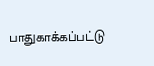பாதுகாக்கப்பட்டு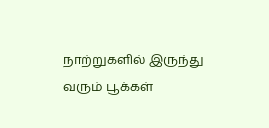நாற்றுகளில் இருந்து வரும் பூக்கள்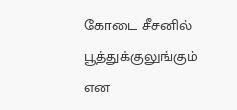கோடை சீசனில் பூத்துக்குலுங்கும் என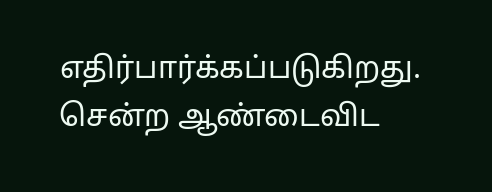எதிர்பார்க்கப்படுகிறது. சென்ற ஆண்டைவிட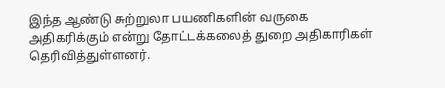இந்த ஆண்டு சுற்றுலா பயணிகளின் வருகை அதிகரிக்கும் என்று தோட்டக்கலைத் துறை அதிகாரிகள் தெரிவித்துள்ளனர்.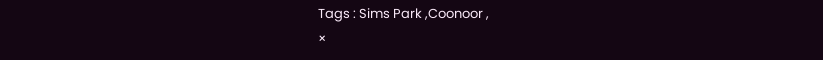Tags : Sims Park ,Coonoor ,
×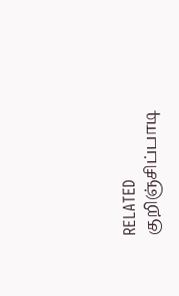RELATED குறிஞ்சிப்பாடி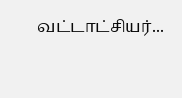வட்டாட்சியர்...